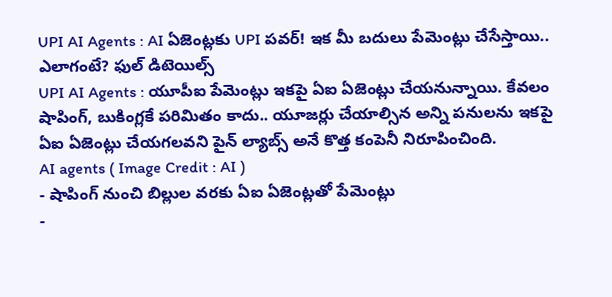UPI AI Agents : AI ఏజెంట్లకు UPI పవర్! ఇక మీ బదులు పేమెంట్లు చేసేస్తాయి.. ఎలాగంటే? ఫుల్ డిటెయిల్స్
UPI AI Agents : యూపీఐ పేమెంట్లు ఇకపై ఏఐ ఏజెంట్లు చేయనున్నాయి. కేవలం షాపింగ్, బుకింగ్లకే పరిమితం కాదు.. యూజర్లు చేయాల్సిన అన్ని పనులను ఇకపై ఏఐ ఏజెంట్లు చేయగలవని పైన్ ల్యాబ్స్ అనే కొత్త కంపెనీ నిరూపించింది.
AI agents ( Image Credit : AI )
- షాపింగ్ నుంచి బిల్లుల వరకు ఏఐ ఏజెంట్లతో పేమెంట్లు
-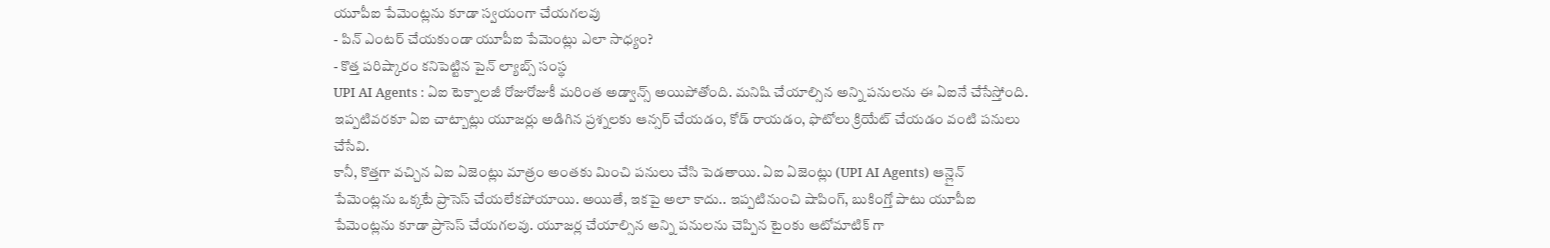యూపీఐ పేమెంట్లను కూడా స్వయంగా చేయగలవు
- పిన్ ఎంటర్ చేయకుండా యూపీఐ పేమెంట్లు ఎలా సాధ్యం?
- కొత్త పరిష్కారం కనిపెట్టిన పైన్ ల్యాబ్స్ సంస్థ
UPI AI Agents : ఏఐ టెక్నాలజీ రోజురోజుకీ మరింత అడ్వాన్స్ అయిపోతోంది. మనిషి చేయాల్సిన అన్ని పనులను ఈ ఏఐనే చేసేస్తోంది. ఇప్పటివరకూ ఏఐ చాట్బాట్లు యూజర్లు అడిగిన ప్రశ్నలకు ఆన్సర్ చేయడం, కోడ్ రాయడం, ఫొటోలు క్రియేట్ చేయడం వంటి పనులు చేసేవి.
కానీ, కొత్తగా వచ్చిన ఏఐ ఏజెంట్లు మాత్రం అంతకు మించి పనులు చేసి పెడతాయి. ఏఐ ఏజెంట్లు (UPI AI Agents) ఆన్లైన్ పేమెంట్లను ఒక్కటే ప్రాసెస్ చేయలేకపోయాయి. అయితే, ఇకపై అలా కాదు.. ఇప్పటినుంచి షాపింగ్, బుకింగ్తో పాటు యూపీఐ పేమెంట్లను కూడా ప్రాసెస్ చేయగలవు. యూజర్ల చేయాల్సిన అన్ని పనులను చెప్పిన టైంకు ఆటోమాటిక్ గా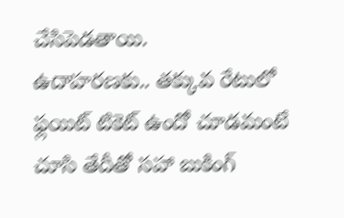చేసిపెడతాయి.
ఉదాహరణకు.. తక్కువ రేటులో ఫ్లయిట్ టికెట్ ఉందో చూడమంటే చూసి తేదీతో సహా బుకింగ్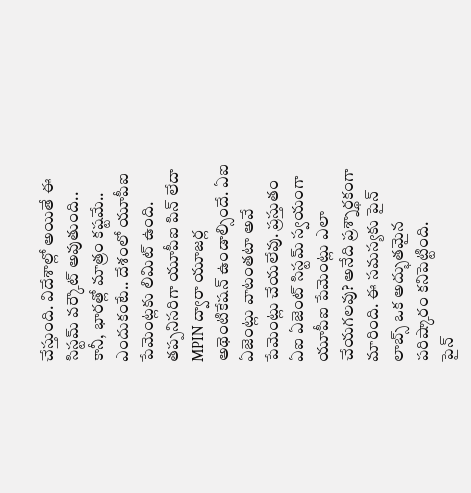చేస్తుంది. విదేశాల్లో అయితే ఈ సిస్టమ్ వర్కౌట్ అవుతుంది.. కానీ, భారత్లో మాత్రం కష్టమే.. ఎందుకంటే.. దేశంలో యూపీఐ పేమెంట్లకు లిమిట్ ఉంది.
తప్పనిసరిగా యూపీఐ పిన్ లేదా MPIN ద్వారా యూజర్ల అథెంటికేషన్ ఉండాల్సిందే. ఏఐ ఏజెంట్లు వాటంతటా అవే పేమెంట్లు చేయలేవు. ప్రస్తుతం ఏఐ ఏజెంట్ సిస్టమ్ స్వయంగా యూపీఐ పేమెంట్లు ఎలా చేయగలవు? అనేది ప్రశ్నార్థకంగా మారింది. ఈ సమస్యకు పైన్ లాబ్స్ ఒక అద్భుతమైన పరిష్కారం కనిపెట్టింది.
పైన్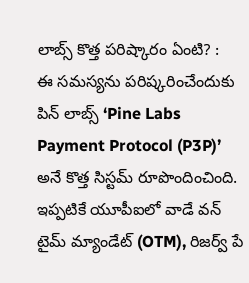లాబ్స్ కొత్త పరిష్కారం ఏంటి? :
ఈ సమస్యను పరిష్కరించేందుకు పిన్ లాబ్స్ ‘Pine Labs Payment Protocol (P3P)’ అనే కొత్త సిస్టమ్ రూపొందించింది. ఇప్పటికే యూపీఐలో వాడే వన్ టైమ్ మ్యాండేట్ (OTM), రిజర్వ్ పే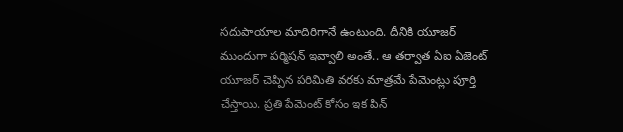సదుపాయాల మాదిరిగానే ఉంటుంది. దీనికి యూజర్ ముందుగా పర్మిషన్ ఇవ్వాలి అంతే.. ఆ తర్వాత ఏఐ ఏజెంట్ యూజర్ చెప్పిన పరిమితి వరకు మాత్రమే పేమెంట్లు పూర్తి చేస్తాయి. ప్రతి పేమెంట్ కోసం ఇక పిన్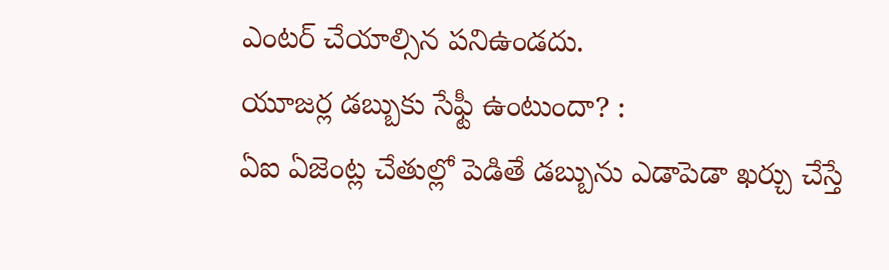ఎంటర్ చేయాల్సిన పనిఉండదు.
యూజర్ల డబ్బుకు సేఫ్టీ ఉంటుందా? :
ఏఐ ఏజెంట్ల చేతుల్లో పెడితే డబ్బును ఎడాపెడా ఖర్చు చేస్తే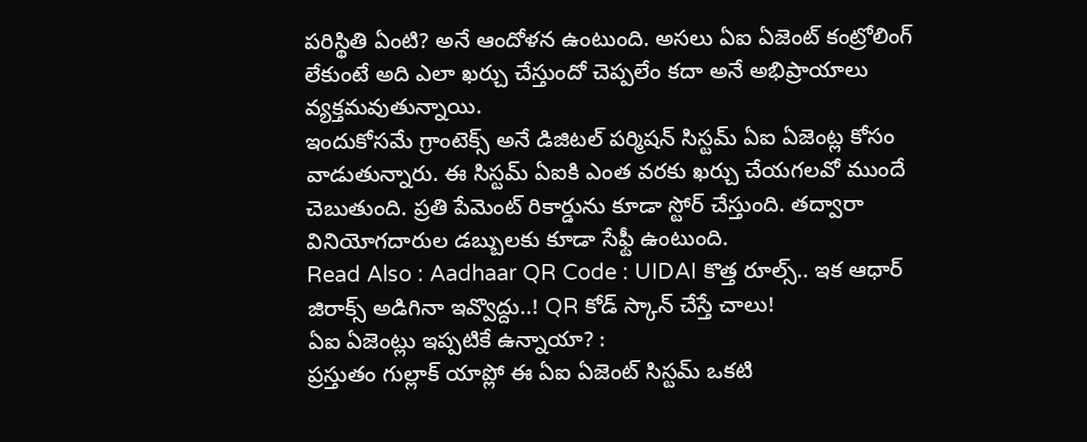పరిస్థితి ఏంటి? అనే ఆందోళన ఉంటుంది. అసలు ఏఐ ఏజెంట్ కంట్రోలింగ్ లేకుంటే అది ఎలా ఖర్చు చేస్తుందో చెప్పలేం కదా అనే అభిప్రాయాలు వ్యక్తమవుతున్నాయి.
ఇందుకోసమే గ్రాంటెక్స్ అనే డిజిటల్ పర్మిషన్ సిస్టమ్ ఏఐ ఏజెంట్ల కోసం వాడుతున్నారు. ఈ సిస్టమ్ ఏఐకి ఎంత వరకు ఖర్చు చేయగలవో ముందే చెబుతుంది. ప్రతి పేమెంట్ రికార్డును కూడా స్టోర్ చేస్తుంది. తద్వారా వినియోగదారుల డబ్బులకు కూడా సేఫ్టీ ఉంటుంది.
Read Also : Aadhaar QR Code : UIDAI కొత్త రూల్స్.. ఇక ఆధార్ జిరాక్స్ అడిగినా ఇవ్వొద్దు..! QR కోడ్ స్కాన్ చేస్తే చాలు!
ఏఐ ఏజెంట్లు ఇప్పటికే ఉన్నాయా? :
ప్రస్తుతం గుల్లాక్ యాప్లో ఈ ఏఐ ఏజెంట్ సిస్టమ్ ఒకటి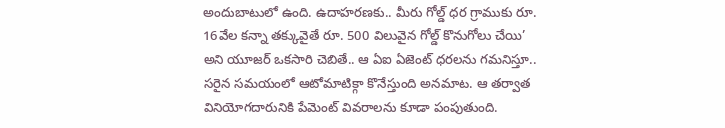అందుబాటులో ఉంది. ఉదాహరణకు.. మీరు గోల్డ్ ధర గ్రాముకు రూ. 16వేల కన్నా తక్కువైతే రూ. 500 విలువైన గోల్డ్ కొనుగోలు చేయి’ అని యూజర్ ఒకసారి చెబితే.. ఆ ఏఐ ఏజెంట్ ధరలను గమనిస్తూ.. సరైన సమయంలో ఆటోమాటిక్గా కొనేస్తుంది అనమాట. ఆ తర్వాత వినియోగదారునికి పేమెంట్ వివరాలను కూడా పంపుతుంది.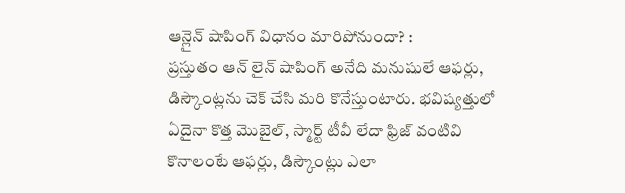ఆన్లైన్ షాపింగ్ విధానం మారిపోనుందా? :
ప్రస్తుతం ఆన్ లైన్ షాపింగ్ అనేది మనుషులే ఆఫర్లు, డిస్కౌంట్లను చెక్ చేసి మరి కొనేస్తుంటారు. భవిష్యత్తులో ఏదైనా కొత్త మొబైల్, స్మార్ట్ టీవీ లేదా ఫ్రిజ్ వంటివి కొనాలంటే ఆఫర్లు, డిస్కౌంట్లు ఎలా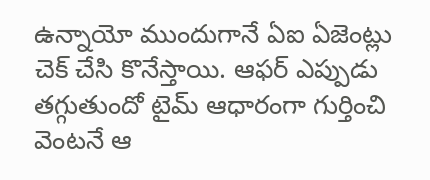ఉన్నాయో ముందుగానే ఏఐ ఏజెంట్లు చెక్ చేసి కొనేస్తాయి. ఆఫర్ ఎప్పుడు తగ్గుతుందో టైమ్ ఆధారంగా గుర్తించి వెంటనే ఆ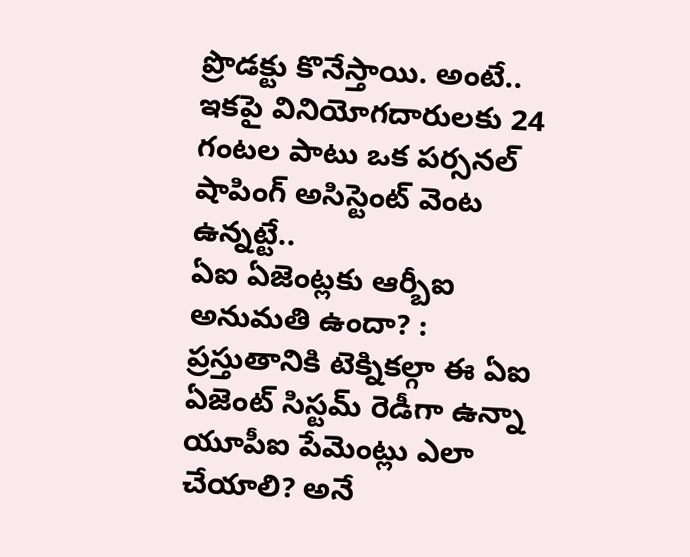ప్రొడక్టు కొనేస్తాయి. అంటే.. ఇకపై వినియోగదారులకు 24 గంటల పాటు ఒక పర్సనల్ షాపింగ్ అసిస్టెంట్ వెంట ఉన్నట్టే..
ఏఐ ఏజెంట్లకు ఆర్బీఐ అనుమతి ఉందా? :
ప్రస్తుతానికి టెక్నికల్గా ఈ ఏఐ ఏజెంట్ సిస్టమ్ రెడీగా ఉన్నా యూపీఐ పేమెంట్లు ఎలా చేయాలి? అనే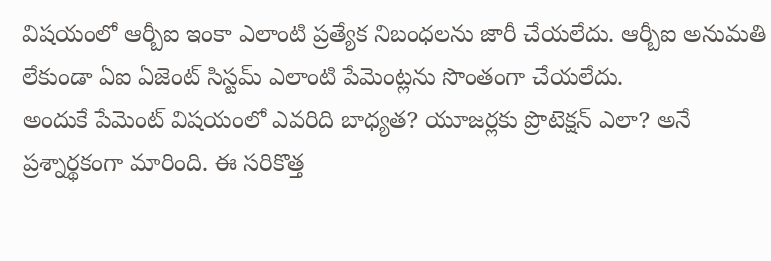విషయంలో ఆర్బీఐ ఇంకా ఎలాంటి ప్రత్యేక నిబంధలను జారీ చేయలేదు. ఆర్బీఐ అనుమతి లేకుండా ఏఐ ఏజెంట్ సిస్టమ్ ఎలాంటి పేమెంట్లను సొంతంగా చేయలేదు.
అందుకే పేమెంట్ విషయంలో ఎవరిది బాధ్యత? యూజర్లకు ప్రొటెక్షన్ ఎలా? అనే ప్రశ్నార్థకంగా మారింది. ఈ సరికొత్త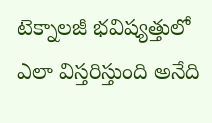టెక్నాలజీ భవిష్యత్తులో ఎలా విస్తరిస్తుంది అనేది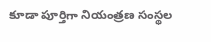కూడా పూర్తిగా నియంత్రణ సంస్థల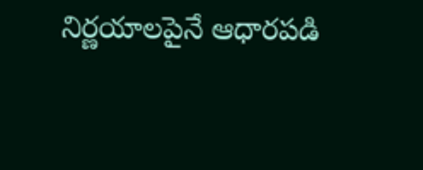నిర్ణయాలపైనే ఆధారపడి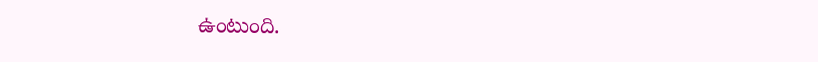ఉంటుంది.